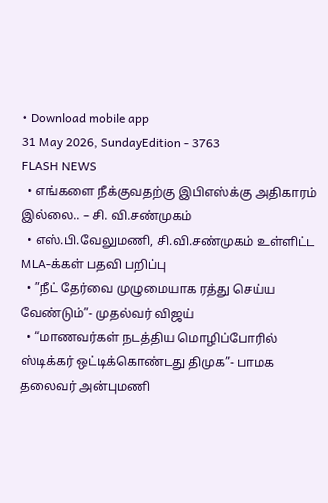• Download mobile app
31 May 2026, SundayEdition - 3763
FLASH NEWS
  • எங்களை நீக்குவதற்கு இபிஎஸ்க்கு அதிகாரம் இல்லை.. – சி. வி.சண்முகம்
  • எஸ்.பி.வேலுமணி, சி.வி.சண்முகம் உள்ளிட்ட MLA-க்கள் பதவி பறிப்பு
  • ”நீட் தேர்வை முழுமையாக ரத்து செய்ய வேண்டும்”- முதல்வர் விஜய்
  • “மாணவர்கள் நடத்திய மொழிப்போரில் ஸ்டிக்கர் ஒட்டிக்கொண்டது திமுக”- பாமக தலைவர் அன்புமணி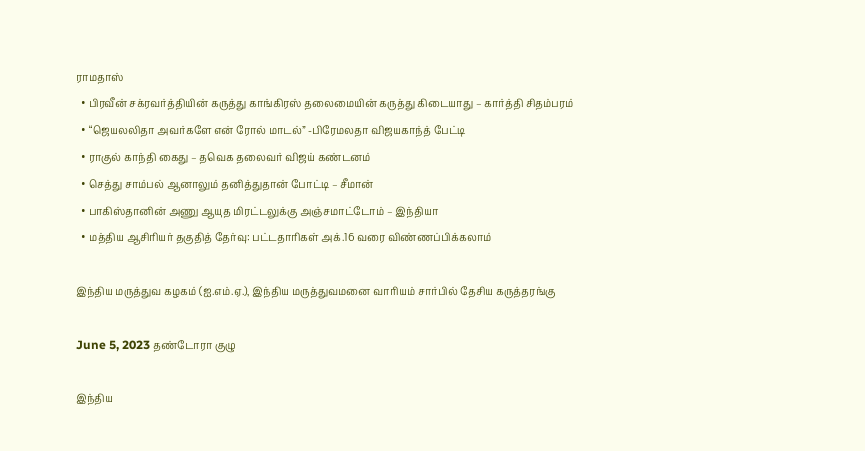ராமதாஸ்
  • பிரவீன் சக்ரவர்த்தியின் கருத்து காங்கிரஸ் தலைமையின் கருத்து கிடையாது – கார்த்தி சிதம்பரம்
  • “ஜெயலலிதா அவர்களே என் ரோல் மாடல்” -பிரேமலதா விஜயகாந்த் பேட்டி
  • ராகுல் காந்தி கைது – தவெக தலைவர் விஜய் கண்டனம்
  • செத்து சாம்பல் ஆனாலும் தனித்துதான் போட்டி – சீமான்
  • பாகிஸ்தானின் அணு ஆயுத மிரட்டலுக்கு அஞ்சமாட்டோம் – இந்தியா
  • மத்திய ஆசிரியர் தகுதித் தேர்வு: பட்டதாரிகள் அக்.16 வரை விண்ணப்பிக்கலாம்

இந்திய மருத்துவ கழகம் (ஐ.எம்.ஏ.), இந்திய மருத்துவமனை வாரியம் சார்பில் தேசிய கருத்தரங்கு

June 5, 2023 தண்டோரா குழு

இந்திய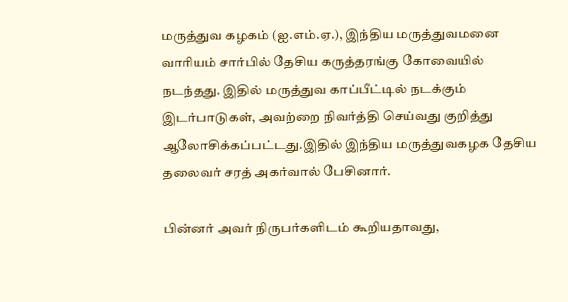மருத்துவ கழகம் (ஐ.எம்.ஏ.), இந்திய மருத்துவமனை வாரியம் சார்பில் தேசிய கருத்தரங்கு கோவையில் நடந்தது. இதில் மருத்துவ காப்பீட்டில் நடக்கும் இடர்பாடுகள், அவற்றை நிவர்த்தி செய்வது குறித்து ஆலோசிக்கப்பட்டது.இதில் இந்திய மருத்துவகழக தேசிய தலைவர் சரத் அகர்வால் பேசினார்.

பின்னர் அவர் நிருபர்களிடம் கூறியதாவது,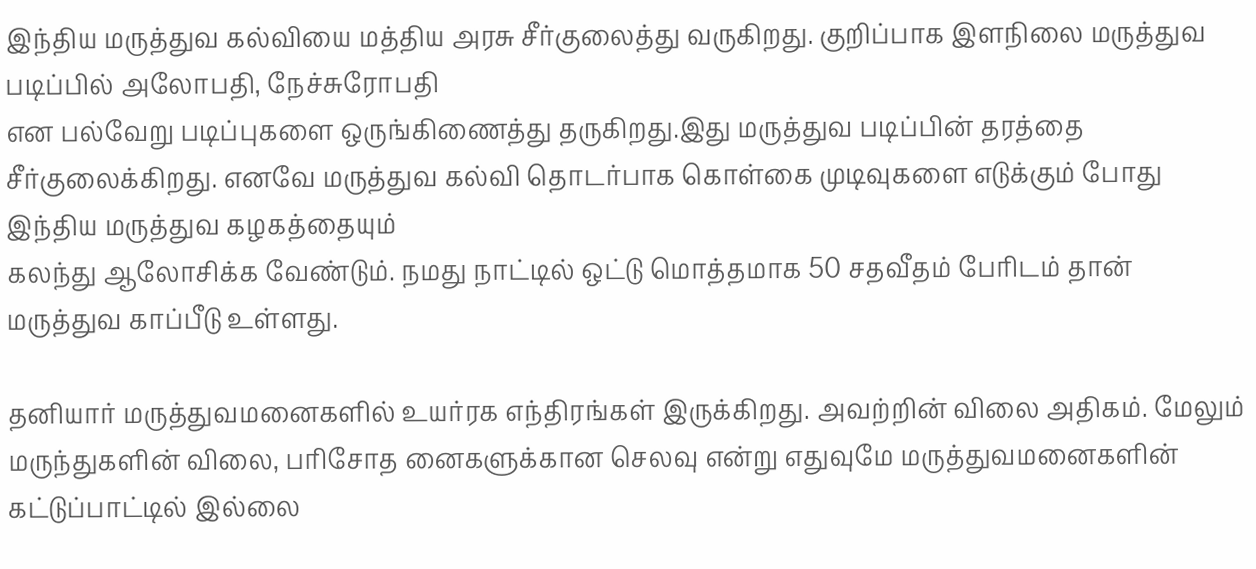இந்திய மருத்துவ கல்வியை மத்திய அரசு சீர்குலைத்து வருகிறது. குறிப்பாக இளநிலை மருத்துவ படிப்பில் அலோபதி, நேச்சுரோபதி
என பல்வேறு படிப்புகளை ஒருங்கிணைத்து தருகிறது.இது மருத்துவ படிப்பின் தரத்தை சீர்குலைக்கிறது. எனவே மருத்துவ கல்வி தொடர்பாக கொள்கை முடிவுகளை எடுக்கும் போது இந்திய மருத்துவ கழகத்தையும்
கலந்து ஆலோசிக்க வேண்டும். நமது நாட்டில் ஒட்டு மொத்தமாக 50 சதவீதம் பேரிடம் தான் மருத்துவ காப்பீடு உள்ளது.

தனியார் மருத்துவமனைகளில் உயர்ரக எந்திரங்கள் இருக்கிறது. அவற்றின் விலை அதிகம். மேலும் மருந்துகளின் விலை, பரிசோத னைகளுக்கான செலவு என்று எதுவுமே மருத்துவமனைகளின் கட்டுப்பாட்டில் இல்லை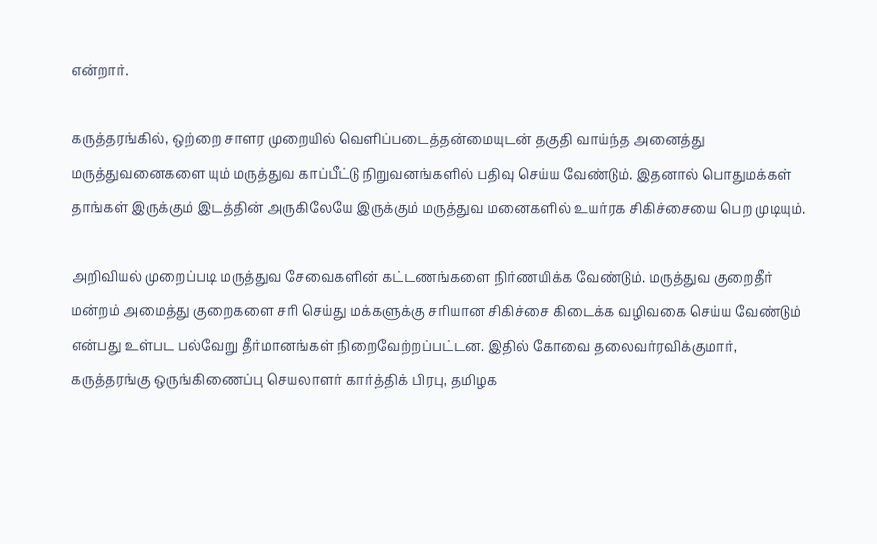என்றார்.

கருத்தரங்கில், ஒற்றை சாளர முறையில் வெளிப்படைத்தன்மையுடன் தகுதி வாய்ந்த அனைத்து மருத்துவனைகளை யும் மருத்துவ காப்பீட்டு நிறுவனங்களில் பதிவு செய்ய வேண்டும். இதனால் பொதுமக்கள் தாங்கள் இருக்கும் இடத்தின் அருகிலேயே இருக்கும் மருத்துவ மனைகளில் உயர்ரக சிகிச்சையை பெற முடியும்.

அறிவியல் முறைப்படி மருத்துவ சேவைகளின் கட்டணங்களை நிர்ணயிக்க வேண்டும். மருத்துவ குறைதீர் மன்றம் அமைத்து குறைகளை சரி செய்து மக்களுக்கு சரியான சிகிச்சை கிடைக்க வழிவகை செய்ய வேண்டும் என்பது உள்பட பல்வேறு தீர்மானங்கள் நிறைவேற்றப்பட்டன. இதில் கோவை தலைவர்ரவிக்குமார், கருத்தரங்கு ஒருங்கிணைப்பு செயலாளர் கார்த்திக் பிரபு, தமிழக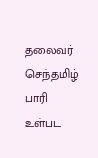தலைவர் செந்தமிழ் பாரி உள்பட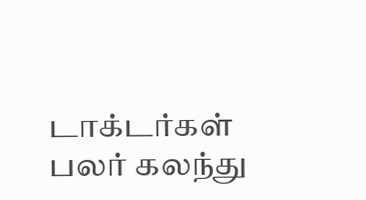டாக்டர்கள் பலர் கலந்து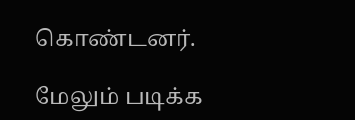கொண்டனர்.

மேலும் படிக்க